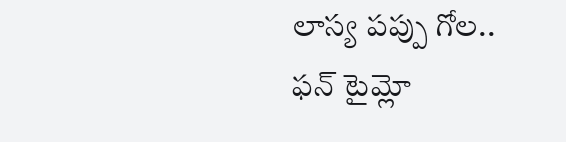లాస్య పప్పు గోల.. ఫన్ టైమ్లో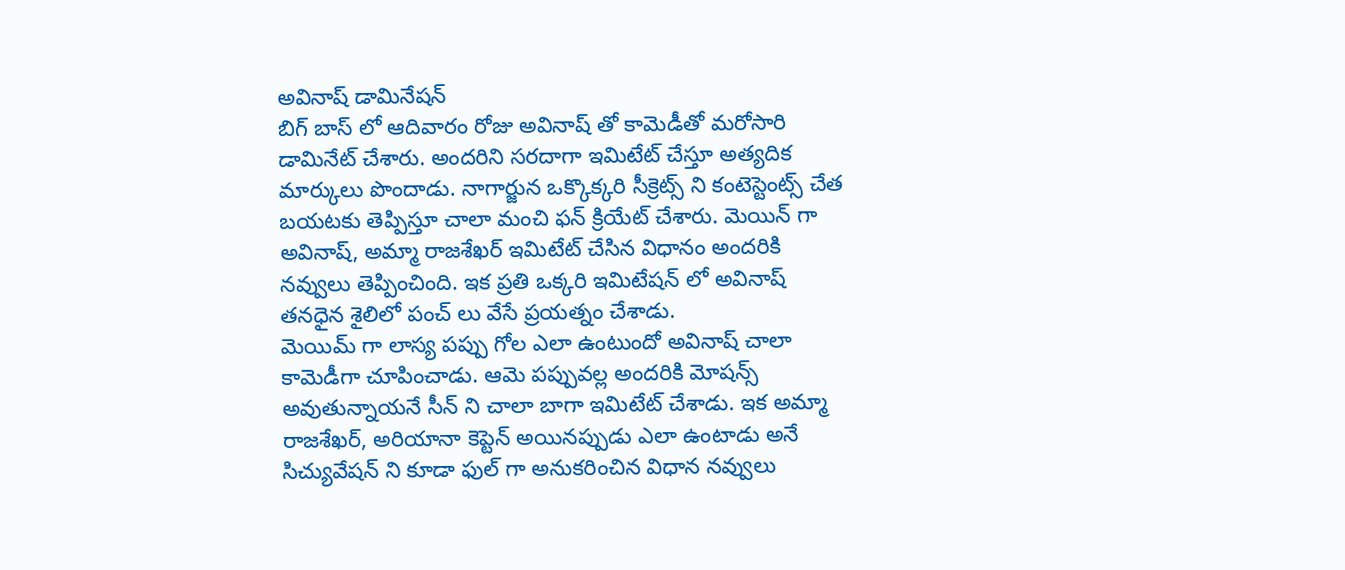అవినాష్ డామినేషన్
బిగ్ బాస్ లో ఆదివారం రోజు అవినాష్ తో కామెడీతో మరోసారి డామినేట్ చేశారు. అందరిని సరదాగా ఇమిటేట్ చేస్తూ అత్యదిక మార్కులు పొందాడు. నాగార్జున ఒక్కొక్కరి సీక్రెట్స్ ని కంటెస్టెంట్స్ చేత బయటకు తెప్పిస్తూ చాలా మంచి ఫన్ క్రియేట్ చేశారు. మెయిన్ గా అవినాష్, అమ్మా రాజశేఖర్ ఇమిటేట్ చేసిన విధానం అందరికి నవ్వులు తెప్పించింది. ఇక ప్రతి ఒక్కరి ఇమిటేషన్ లో అవినాష్ తనధైన శైలిలో పంచ్ లు వేసే ప్రయత్నం చేశాడు.
మెయిమ్ గా లాస్య పప్పు గోల ఎలా ఉంటుందో అవినాష్ చాలా కామెడీగా చూపించాడు. ఆమె పప్పువల్ల అందరికి మోషన్స్ అవుతున్నాయనే సీన్ ని చాలా బాగా ఇమిటేట్ చేశాడు. ఇక అమ్మా రాజశేఖర్, అరియానా కెప్టెన్ అయినప్పుడు ఎలా ఉంటాడు అనే సిచ్యువేషన్ ని కూడా ఫుల్ గా అనుకరించిన విధాన నవ్వులు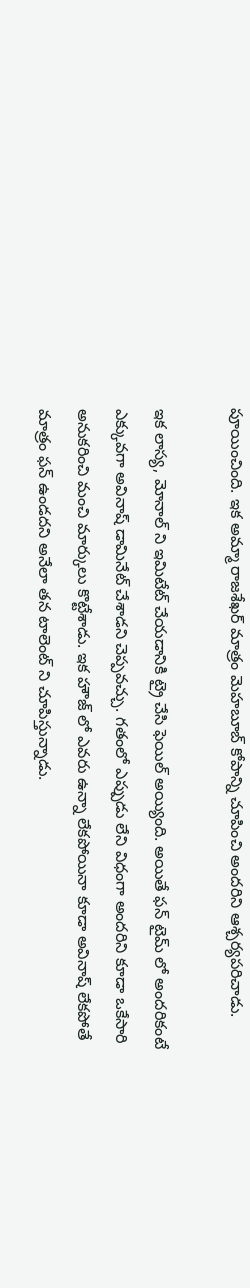పూయించింది. ఇక అమ్మా రాజశేఖర్ మాత్రం మెహబూబ్ కోపాన్ని చూపించి అందరిని ఆశ్చర్యపరిచాడు.

ఇక లాస్య, మోనాల్ ని ఇమిటేట్ చేయడానికి ట్రై చేసి ఫెయిల్ అయ్యింది. అయితే ఫన్ టైమ్ లో అందరికంటే ఎక్కువగా అవినాష్ డామినేట్ చేశాడని చెప్పవచ్చు. గతంలో ఎప్పుడు లేని విధంగా అందరిని కూడా ఒకేసారి అనుకరించి మంచి మార్కులు కొట్టేశాడు. ఇక హౌజ్ లో ఎవరు ఉన్నా లేకపోయినా కూడా అవినాష్ లేకపోతే మాత్రం ఫన్ ఉండదని అనేలా తన టాలెంట్ ని చూపిస్తున్నాడు.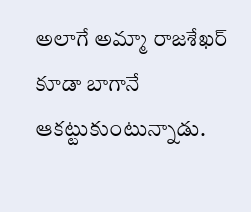అలాగే అమ్మా రాజశేఖర్ కూడా బాగానే ఆకట్టుకుంటున్నాడు.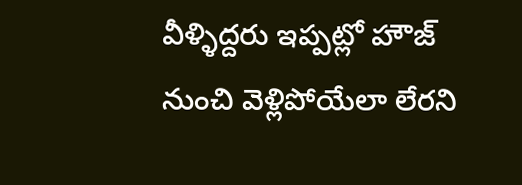వీళ్ళిద్దరు ఇప్పట్లో హౌజ్ నుంచి వెళ్లిపోయేలా లేరని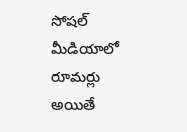సోషల్ మీడియాలో రూమర్లు అయితే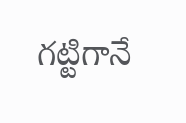గట్టిగానే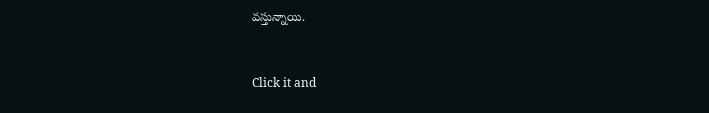వస్తున్నాయి.


Click it and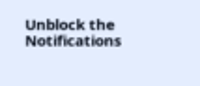Unblock the Notifications